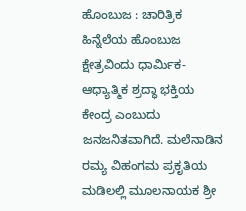ಹೊಂಬುಜ : ಚಾರಿತ್ರಿಕ ಹಿನ್ನೆಲೆಯ ಹೊಂಬುಜ ಕ್ಷೇತ್ರವಿಂದು ಧಾರ್ಮಿಕ-ಆಧ್ಯಾತ್ಮಿಕ ಶ್ರದ್ಧಾ ಭಕ್ತಿಯ ಕೇಂದ್ರ ಎಂಬುದು ಜನಜನಿತವಾಗಿದೆ. ಮಲೆನಾಡಿನ ರಮ್ಯ ವಿಹಂಗಮ ಪ್ರಕೃತಿಯ ಮಡಿಲಲ್ಲಿ ಮೂಲನಾಯಕ ಶ್ರೀ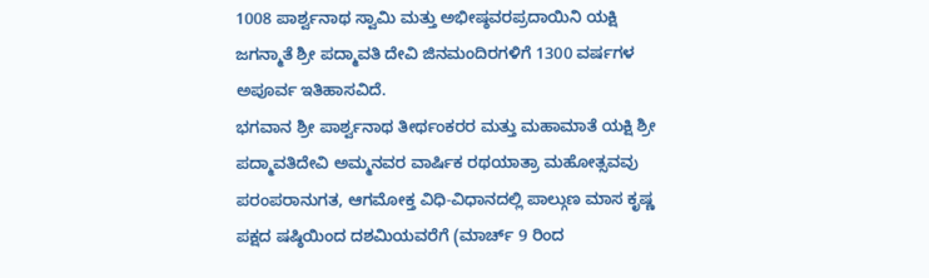1008 ಪಾರ್ಶ್ವನಾಥ ಸ್ವಾಮಿ ಮತ್ತು ಅಭೀಷ್ಠವರಪ್ರದಾಯಿನಿ ಯಕ್ಷಿ ಜಗನ್ಮಾತೆ ಶ್ರೀ ಪದ್ಮಾವತಿ ದೇವಿ ಜಿನಮಂದಿರಗಳಿಗೆ 1300 ವರ್ಷಗಳ ಅಪೂರ್ವ ಇತಿಹಾಸವಿದೆ.
ಭಗವಾನ ಶ್ರೀ ಪಾರ್ಶ್ವನಾಥ ತೀರ್ಥಂಕರರ ಮತ್ತು ಮಹಾಮಾತೆ ಯಕ್ಷಿ ಶ್ರೀ ಪದ್ಮಾವತಿದೇವಿ ಅಮ್ಮನವರ ವಾರ್ಷಿಕ ರಥಯಾತ್ರಾ ಮಹೋತ್ಸವವು ಪರಂಪರಾನುಗತ, ಆಗಮೋಕ್ತ ವಿಧಿ-ವಿಧಾನದಲ್ಲಿ ಪಾಲ್ಗುಣ ಮಾಸ ಕೃಷ್ಣ ಪಕ್ಷದ ಷಷ್ಠಿಯಿಂದ ದಶಮಿಯವರೆಗೆ (ಮಾರ್ಚ್ 9 ರಿಂದ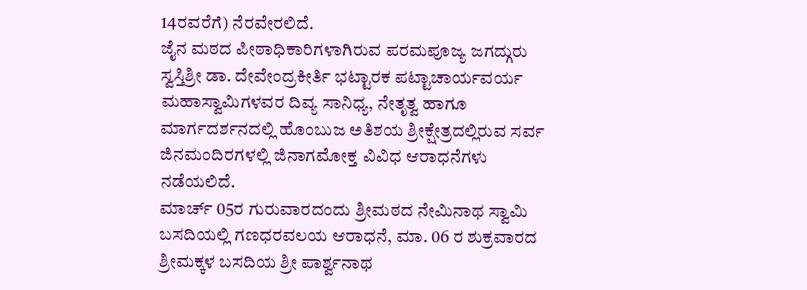14ರವರೆಗೆ) ನೆರವೇರಲಿದೆ.
ಜೈನ ಮಠದ ಪೀಠಾಧಿಕಾರಿಗಳಾಗಿರುವ ಪರಮಪೂಜ್ಯ ಜಗದ್ಗುರು ಸ್ವಸ್ತಿಶ್ರೀ ಡಾ. ದೇವೇಂದ್ರಕೀರ್ತಿ ಭಟ್ಟಾರಕ ಪಟ್ಟಾಚಾರ್ಯವರ್ಯ ಮಹಾಸ್ವಾಮಿಗಳವರ ದಿವ್ಯ ಸಾನಿಧ್ಯ, ನೇತೃತ್ವ ಹಾಗೂ ಮಾರ್ಗದರ್ಶನದಲ್ಲಿ ಹೊಂಬುಜ ಅತಿಶಯ ಶ್ರೀಕ್ಷೇತ್ರದಲ್ಲಿರುವ ಸರ್ವ ಜಿನಮಂದಿರಗಳಲ್ಲಿ ಜಿನಾಗಮೋಕ್ತ ವಿವಿಧ ಆರಾಧನೆಗಳು ನಡೆಯಲಿದೆ.
ಮಾರ್ಚ್ 05ರ ಗುರುವಾರದಂದು ಶ್ರೀಮಠದ ನೇಮಿನಾಥ ಸ್ವಾಮಿ ಬಸದಿಯಲ್ಲಿ ಗಣಧರವಲಯ ಆರಾಧನೆ, ಮಾ. 06 ರ ಶುಕ್ರವಾರದ ಶ್ರೀಮಕ್ಕಳ ಬಸದಿಯ ಶ್ರೀ ಪಾರ್ಶ್ವನಾಥ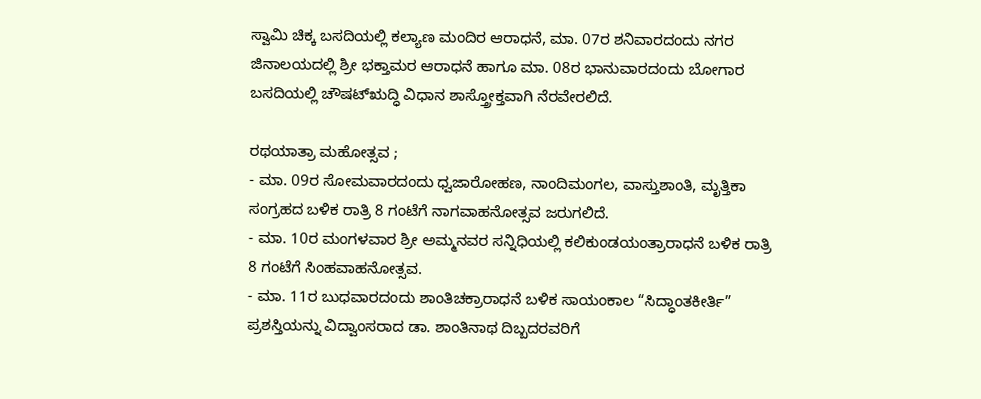ಸ್ವಾಮಿ ಚಿಕ್ಕ ಬಸದಿಯಲ್ಲಿ ಕಲ್ಯಾಣ ಮಂದಿರ ಆರಾಧನೆ, ಮಾ. 07ರ ಶನಿವಾರದಂದು ನಗರ ಜಿನಾಲಯದಲ್ಲಿ ಶ್ರೀ ಭಕ್ತಾಮರ ಆರಾಧನೆ ಹಾಗೂ ಮಾ. 08ರ ಭಾನುವಾರದಂದು ಬೋಗಾರ ಬಸದಿಯಲ್ಲಿ ಚೌಷಟ್ಋದ್ಧಿ ವಿಧಾನ ಶಾಸ್ತ್ರೋಕ್ತವಾಗಿ ನೆರವೇರಲಿದೆ.

ರಥಯಾತ್ರಾ ಮಹೋತ್ಸವ ;
- ಮಾ. 09ರ ಸೋಮವಾರದಂದು ಧ್ವಜಾರೋಹಣ, ನಾಂದಿಮಂಗಲ, ವಾಸ್ತುಶಾಂತಿ, ಮೃತ್ತಿಕಾ ಸಂಗ್ರಹದ ಬಳಿಕ ರಾತ್ರಿ 8 ಗಂಟೆಗೆ ನಾಗವಾಹನೋತ್ಸವ ಜರುಗಲಿದೆ.
- ಮಾ. 10ರ ಮಂಗಳವಾರ ಶ್ರೀ ಅಮ್ಮನವರ ಸನ್ನಿಧಿಯಲ್ಲಿ ಕಲಿಕುಂಡಯಂತ್ರಾರಾಧನೆ ಬಳಿಕ ರಾತ್ರಿ 8 ಗಂಟೆಗೆ ಸಿಂಹವಾಹನೋತ್ಸವ.
- ಮಾ. 11ರ ಬುಧವಾರದಂದು ಶಾಂತಿಚಕ್ರಾರಾಧನೆ ಬಳಿಕ ಸಾಯಂಕಾಲ “ಸಿದ್ಧಾಂತಕೀರ್ತಿ” ಪ್ರಶಸ್ತಿಯನ್ನು ವಿದ್ವಾಂಸರಾದ ಡಾ. ಶಾಂತಿನಾಥ ದಿಬ್ಬದರವರಿಗೆ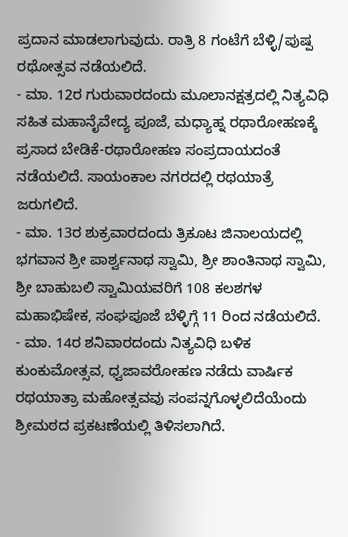ಪ್ರದಾನ ಮಾಡಲಾಗುವುದು. ರಾತ್ರಿ 8 ಗಂಟೆಗೆ ಬೆಳ್ಳಿ/ಪುಷ್ಪ ರಥೋತ್ಸವ ನಡೆಯಲಿದೆ.
- ಮಾ. 12ರ ಗುರುವಾರದಂದು ಮೂಲಾನಕ್ಷತ್ರದಲ್ಲಿ ನಿತ್ಯವಿಧಿ ಸಹಿತ ಮಹಾನೈವೇದ್ಯ ಪೂಜೆ, ಮಧ್ಯಾಹ್ನ ರಥಾರೋಹಣಕ್ಕೆ ಪ್ರಸಾದ ಬೇಡಿಕೆ-ರಥಾರೋಹಣ ಸಂಪ್ರದಾಯದಂತೆ ನಡೆಯಲಿದೆ. ಸಾಯಂಕಾಲ ನಗರದಲ್ಲಿ ರಥಯಾತ್ರೆ ಜರುಗಲಿದೆ.
- ಮಾ. 13ರ ಶುಕ್ರವಾರದಂದು ತ್ರಿಕೂಟ ಜಿನಾಲಯದಲ್ಲಿ ಭಗವಾನ ಶ್ರೀ ಪಾರ್ಶ್ವನಾಥ ಸ್ವಾಮಿ, ಶ್ರೀ ಶಾಂತಿನಾಥ ಸ್ವಾಮಿ, ಶ್ರೀ ಬಾಹುಬಲಿ ಸ್ವಾಮಿಯವರಿಗೆ 108 ಕಲಶಗಳ ಮಹಾಭಿಷೇಕ, ಸಂಘಪೂಜೆ ಬೆಳ್ಳಿಗ್ಗೆ 11 ರಿಂದ ನಡೆಯಲಿದೆ.
- ಮಾ. 14ರ ಶನಿವಾರದಂದು ನಿತ್ಯವಿಧಿ ಬಳಿಕ ಕುಂಕುಮೋತ್ಸವ, ಧ್ವಜಾವರೋಹಣ ನಡೆದು ವಾರ್ಷಿಕ ರಥಯಾತ್ರಾ ಮಹೋತ್ಸವವು ಸಂಪನ್ನಗೊಳ್ಳಲಿದೆಯೆಂದು ಶ್ರೀಮಠದ ಪ್ರಕಟಣೆಯಲ್ಲಿ ತಿಳಿಸಲಾಗಿದೆ.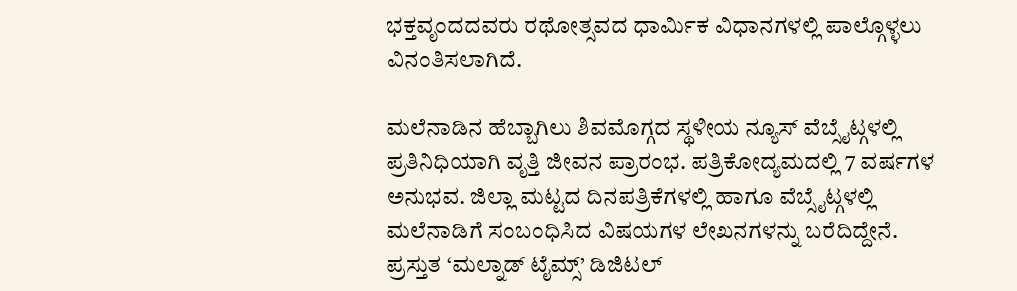ಭಕ್ತವೃಂದದವರು ರಥೋತ್ಸವದ ಧಾರ್ಮಿಕ ವಿಧಾನಗಳಲ್ಲಿ ಪಾಲ್ಗೊಳ್ಳಲು ವಿನಂತಿಸಲಾಗಿದೆ.

ಮಲೆನಾಡಿನ ಹೆಬ್ಬಾಗಿಲು ಶಿವಮೊಗ್ಗದ ಸ್ಥಳೀಯ ನ್ಯೂಸ್ ವೆಬ್ಸೈಟ್ಗಳಲ್ಲಿ ಪ್ರತಿನಿಧಿಯಾಗಿ ವೃತ್ತಿ ಜೀವನ ಪ್ರಾರಂಭ. ಪತ್ರಿಕೋದ್ಯಮದಲ್ಲಿ 7 ವರ್ಷಗಳ ಅನುಭವ. ಜಿಲ್ಲಾ ಮಟ್ಟದ ದಿನಪತ್ರಿಕೆಗಳಲ್ಲಿ ಹಾಗೂ ವೆಬ್ಸೈಟ್ಗಳಲ್ಲಿ ಮಲೆನಾಡಿಗೆ ಸಂಬಂಧಿಸಿದ ವಿಷಯಗಳ ಲೇಖನಗಳನ್ನು ಬರೆದಿದ್ದೇನೆ. ಪ್ರಸ್ತುತ ‘ಮಲ್ನಾಡ್ ಟೈಮ್ಸ್’ ಡಿಜಿಟಲ್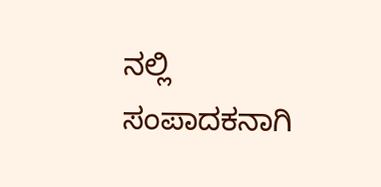ನಲ್ಲಿ ಸಂಪಾದಕನಾಗಿ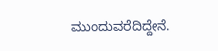ಮುಂದುವರೆದಿದ್ದೇನೆ.